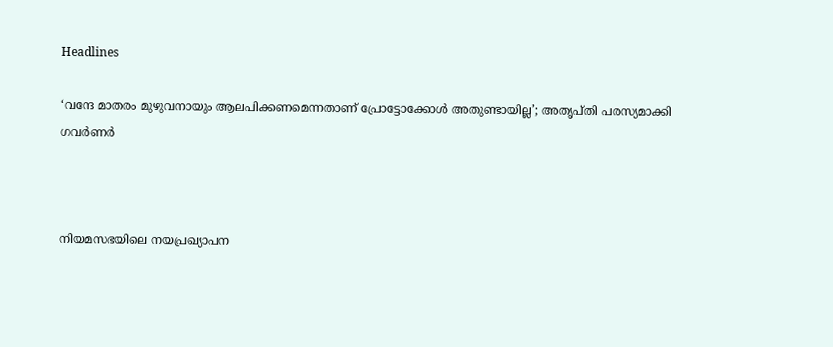Headlines

‘വന്ദേ മാതരം മുഴുവനായും ആലപിക്കണമെന്നതാണ് പ്രോട്ടോക്കോള്‍ അതുണ്ടായില്ല’; അതൃപ്തി പരസ്യമാക്കി ഗവര്‍ണര്‍



നിയമസഭയിലെ നയപ്രഖ്യാപന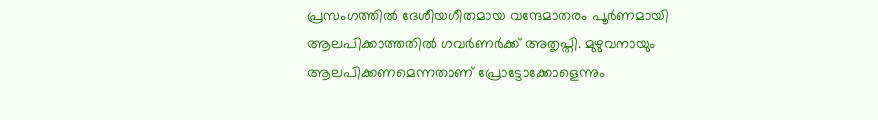പ്രസംഗത്തില്‍ ദേശീയഗീതമായ വന്ദേമാതരം പൂര്‍ണമായി ആലപിക്കാത്തതില്‍ ഗവര്‍ണര്‍ക്ക് അതൃപ്തി. മുഴുവനായും ആലപിക്കണമെന്നതാണ് പ്രോട്ടോക്കോളെന്നും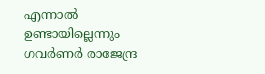എന്നാല്‍ ഉണ്ടായില്ലെന്നും ഗവര്‍ണര്‍ രാജേന്ദ്ര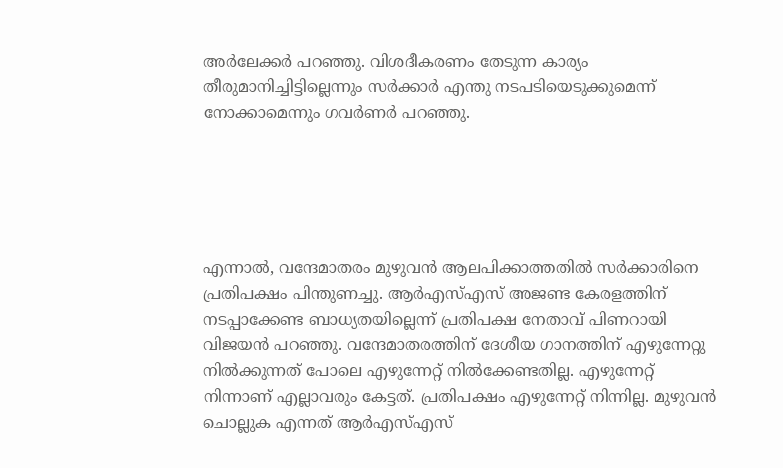അര്‍ലേക്കര്‍ പറഞ്ഞു. വിശദീകരണം തേടുന്ന കാര്യം തീരുമാനിച്ചിട്ടില്ലെന്നും സര്‍ക്കാര്‍ എന്തു നടപടിയെടുക്കുമെന്ന് നോക്കാമെന്നും ഗവര്‍ണര്‍ പറഞ്ഞു.





എന്നാല്‍, വന്ദേമാതരം മുഴുവന്‍ ആലപിക്കാത്തതില്‍ സര്‍ക്കാരിനെ പ്രതിപക്ഷം പിന്തുണച്ചു. ആര്‍എസ്എസ് അജണ്ട കേരളത്തിന് നടപ്പാക്കേണ്ട ബാധ്യതയില്ലെന്ന് പ്രതിപക്ഷ നേതാവ് പിണറായി വിജയന്‍ പറഞ്ഞു. വന്ദേമാതരത്തിന് ദേശീയ ഗാനത്തിന് എഴുന്നേറ്റു നില്‍ക്കുന്നത് പോലെ എഴുന്നേറ്റ് നില്‍ക്കേണ്ടതില്ല. എഴുന്നേറ്റ് നിന്നാണ് എല്ലാവരും കേട്ടത്. പ്രതിപക്ഷം എഴുന്നേറ്റ് നിന്നില്ല. മുഴുവന്‍ ചൊല്ലുക എന്നത് ആര്‍എസ്എസ്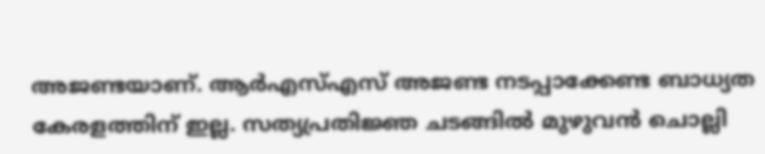അജണ്ടയാണ്. ആര്‍എസ്എസ് അജണ്ട നടപ്പാക്കേണ്ട ബാധ്യത കേരളത്തിന് ഇല്ല. സത്യപ്രതിജ്ഞ ചടങ്ങില്‍ മുഴുവന്‍ ചൊല്ലി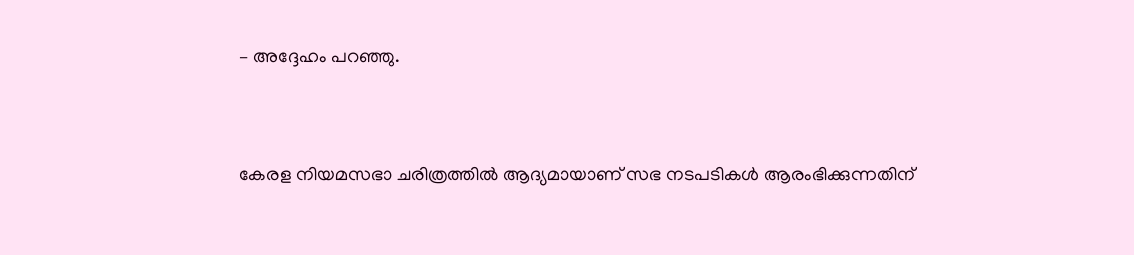– അദ്ദേഹം പറഞ്ഞു.



കേരള നിയമസഭാ ചരിത്രത്തില്‍ ആദ്യമായാണ് സഭ നടപടികള്‍ ആരംഭിക്കുന്നതിന്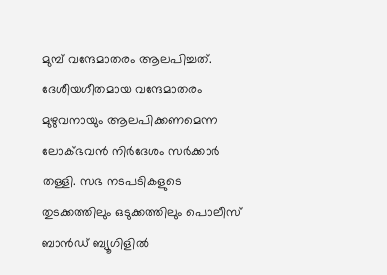മുമ്പ് വന്ദേമാതരം ആലപിച്ചത്. ദേശീയഗീതമായ വന്ദേമാതരം മുഴുവനായും ആലപിക്കണമെന്ന ലോക്ഭവന്‍ നിര്‍ദേശം സര്‍ക്കാര്‍ തള്ളി. സഭ നടപടികളുടെ തുടക്കത്തിലും ഒടുക്കത്തിലും പൊലീസ് ബാന്‍ഡ് ബ്യൂഗിളില്‍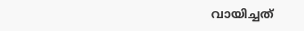വായിച്ചത്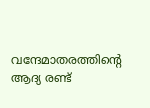വന്ദേമാതരത്തിന്റെ ആദ്യ രണ്ട്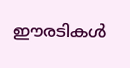ഈരടികള്‍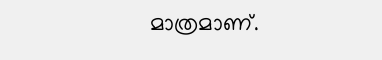മാത്രമാണ്.